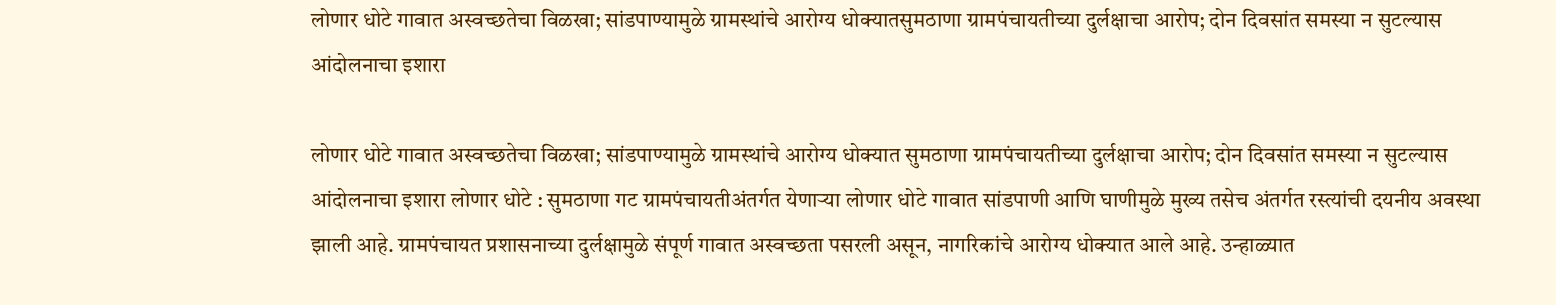लोणार धोटे गावात अस्वच्छतेचा विळखा; सांडपाण्यामुळे ग्रामस्थांचे आरोग्य धोक्यातसुमठाणा ग्रामपंचायतीच्या दुर्लक्षाचा आरोप; दोन दिवसांत समस्या न सुटल्यास आंदोलनाचा इशारा

लोणार धोटे गावात अस्वच्छतेचा विळखा; सांडपाण्यामुळे ग्रामस्थांचे आरोग्य धोक्यात सुमठाणा ग्रामपंचायतीच्या दुर्लक्षाचा आरोप; दोन दिवसांत समस्या न सुटल्यास आंदोलनाचा इशारा लोणार धोटे : सुमठाणा गट ग्रामपंचायतीअंतर्गत येणाऱ्या लोणार धोटे गावात सांडपाणी आणि घाणीमुळे मुख्य तसेच अंतर्गत रस्त्यांची दयनीय अवस्था झाली आहे. ग्रामपंचायत प्रशासनाच्या दुर्लक्षामुळे संपूर्ण गावात अस्वच्छता पसरली असून, नागरिकांचे आरोग्य धोक्यात आले आहे. उन्हाळ्यात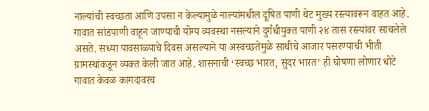नाल्यांची स्वच्छता आणि उपसा न केल्यामुळे नाल्यांमधील दूषित पाणी थेट मुख्य रस्त्यावरून वाहत आहे. गावात सांडपाणी वाहून जाण्याची योग्य व्यवस्था नसल्याने दुर्गंधीयुक्त पाणी २४ तास रस्त्यांवर साचलेले असते. सध्या पावसाळ्याचे दिवस असल्याने या अस्वच्छतेमुळे साथीचे आजार पसरण्याची भीती ग्रामस्थांकडून व्यक्त केली जात आहे. शासनाची ‘स्वच्छ भारत, सुंदर भारत’ ही घोषणा लोणार धोटे गावात केवळ कागदावरच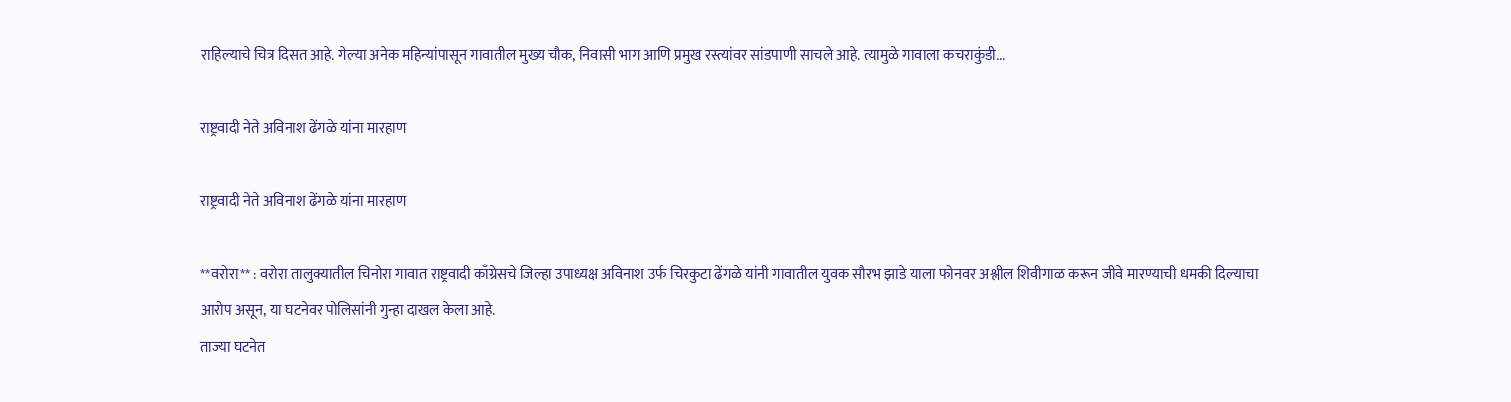राहिल्याचे चित्र दिसत आहे. गेल्या अनेक महिन्यांपासून गावातील मुख्य चौक, निवासी भाग आणि प्रमुख रस्त्यांवर सांडपाणी साचले आहे. त्यामुळे गावाला कचराकुंडी...

राष्ट्रवादी नेते अविनाश ढेंगळे यांना मारहाण

राष्ट्रवादी नेते अविनाश ढेंगळे यांना मारहाण

**वरोरा** : वरोरा तालुक्यातील चिनोरा गावात राष्ट्रवादी काँग्रेसचे जिल्हा उपाध्यक्ष अविनाश उर्फ चिरकुटा ढेंगळे यांनी गावातील युवक सौरभ झाडे याला फोनवर अश्लील शिवीगाळ करून जीवे मारण्याची धमकी दिल्याचा आरोप असून, या घटनेवर पोलिसांनी गुन्हा दाखल केला आहे.
ताज्या घटनेत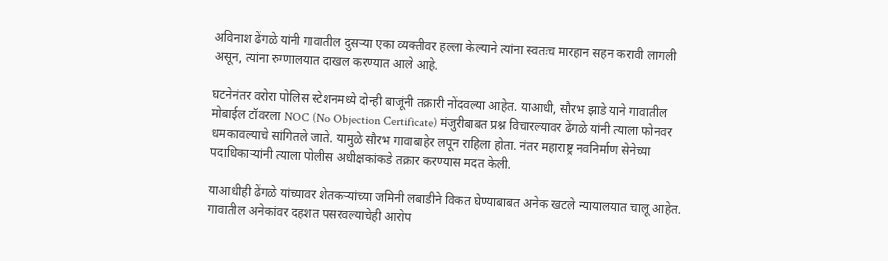अविनाश ढेंगळे यांनी गावातील दुसऱ्या एका व्यक्तीवर हल्ला केल्याने त्यांना स्वतःच मारहान सहन करावी लागली असून, त्यांना रुग्णालयात दाखल करण्यात आले आहे.

घटनेनंतर वरोरा पोलिस स्टेशनमध्ये दोन्ही बाजूंनी तक्रारी नोंदवल्या आहेत. याआधी, सौरभ झाडे याने गावातील मोबाईल टॉवरला NOC (No Objection Certificate) मंजुरीबाबत प्रश्न विचारल्यावर ढेंगळे यांनी त्याला फोनवर धमकावल्याचे सांगितले जाते. यामुळे सौरभ गावाबाहेर लपून राहिला होता. नंतर महाराष्ट्र नवनिर्माण सेनेच्या पदाधिकाऱ्यांनी त्याला पोलीस अधीक्षकांकडे तक्रार करण्यास मदत केली.

याआधीही ढेंगळे यांच्यावर शेतकऱ्यांच्या जमिनी लबाडीने विकत घेण्याबाबत अनेक खटले न्यायालयात चालू आहेत. गावातील अनेकांवर दहशत पसरवल्याचेही आरोप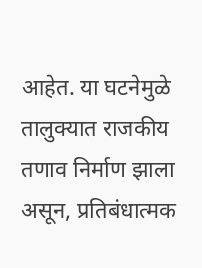आहेत. या घटनेमुळे तालुक्यात राजकीय तणाव निर्माण झाला असून, प्रतिबंधात्मक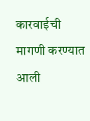कारवाईची मागणी करण्यात आली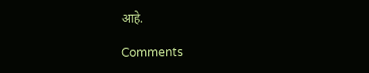आहे.

Comments